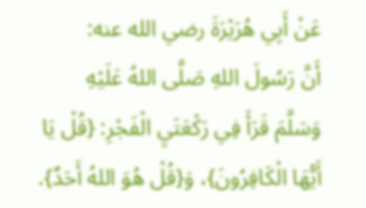عَنْ أَبِي هُرَيْرَةَ رضي الله عنه:
أَنَّ رَسُولَ اللهِ صَلَّى اللهُ عَلَيْهِ وَسَلَّمَ قَرَأَ فِي رَكْعَتَيِ الْفَجْرِ: {قُلْ يَا أَيُّهَا الْكَافِرُونَ}، وَ{قُلْ هُوَ اللهُ أَحَدٌ}.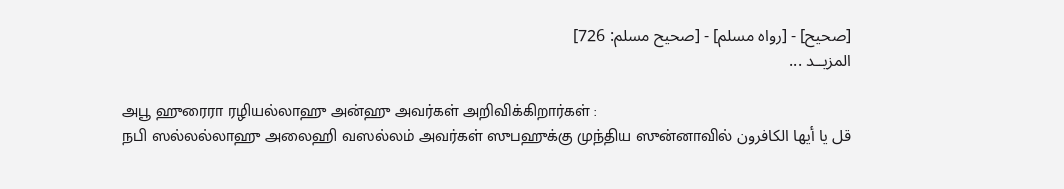[صحيح] - [رواه مسلم] - [صحيح مسلم: 726]
المزيــد ...

அபூ ஹுரைரா ரழியல்லாஹு அன்ஹு அவர்கள் அறிவிக்கிறார்கள் :
நபி ஸல்லல்லாஹு அலைஹி வஸல்லம் அவர்கள் ஸுபஹுக்கு முந்திய ஸுன்னாவில் قل يا أيها الكافرون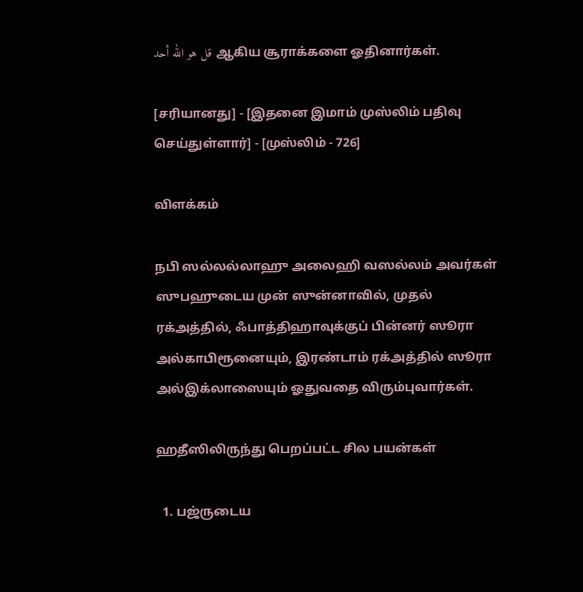قل هو الله أحد ஆகிய சூராக்களை ஓதினார்கள்.

[சரியானது] - [இதனை இமாம் முஸ்லிம் பதிவு செய்துள்ளார்] - [முஸ்லிம் - 726]

விளக்கம்

நபி ஸல்லல்லாஹு அலைஹி வஸல்லம் அவர்கள் ஸுபஹுடைய முன் ஸுன்னாவில், முதல் ரக்அத்தில், ஃபாத்திஹாவுக்குப் பின்னர் ஸூரா அல்காபிரூனையும், இரண்டாம் ரக்அத்தில் ஸூரா அல்இக்லாஸையும் ஓதுவதை விரும்புவார்கள்.

ஹதீஸிலிருந்து பெறப்பட்ட சில பயன்கள்

  1. பஜ்ருடைய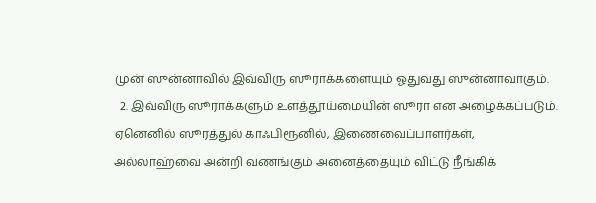முன் ஸுன்னாவில் இவ்விரு ஸூராக்களையும் ஓதுவது ஸுன்னாவாகும்.
  2. இவ்விரு ஸூராக்களும் உளத்தூய்மையின் ஸூரா என அழைக்கப்படும். ஏனெனில் ஸூரத்துல் காஃபிரூனில், இணைவைப்பாளர்கள், அல்லாஹ்வை அன்றி வணங்கும் அனைத்தையும் விட்டு நீங்கிக்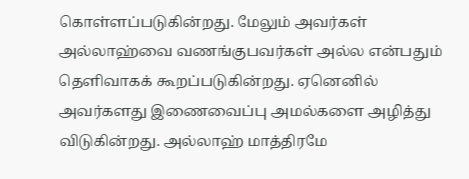கொள்ளப்படுகின்றது. மேலும் அவர்கள் அல்லாஹ்வை வணங்குபவர்கள் அல்ல என்பதும் தெளிவாகக் கூறப்படுகின்றது. ஏனெனில் அவர்களது இணைவைப்பு அமல்களை அழித்து விடுகின்றது. அல்லாஹ் மாத்திரமே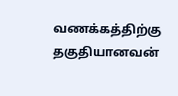வணக்கத்திற்கு தகுதியானவன்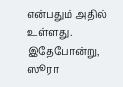என்பதும் அதில் உள்ளது. இதேபோன்று, ஸூரா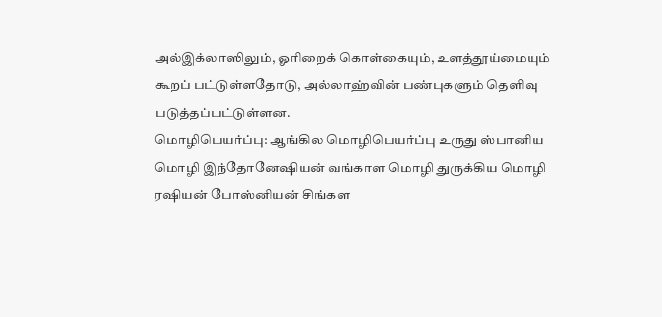அல்இக்லாஸிலும், ஓரிறைக் கொள்கையும், உளத்தூய்மையும் கூறப் பட்டுள்ளதோடு, அல்லாஹ்வின் பண்புகளும் தெளிவு படுத்தப்பட்டுள்ளன.
மொழிபெயர்ப்பு: ஆங்கில மொழிபெயர்ப்பு உருது ஸ்பானிய மொழி இந்தோனேஷியன் வங்காள மொழி துருக்கிய மொழி ரஷியன் போஸ்னியன் சிங்கள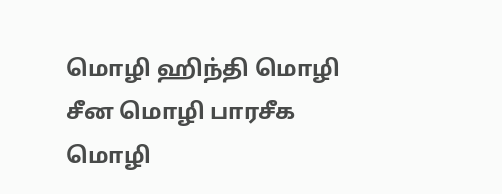மொழி ஹிந்தி மொழி சீன மொழி பாரசீக மொழி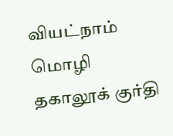வியட்நாம் மொழி தகாலூக் குர்தி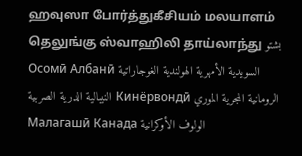ஹவுஸா போர்த்துகீசியம் மலயாளம் தெலுங்கு ஸ்வாஹிலி தாய்லாந்து بشتو Осомӣ Албанӣ السويدية الأمهرية الهولندية الغوجاراتية النيبالية الدرية الصربية Кинёрвондӣ الرومانية المجرية الموري Малагашӣ Канада الولوف الأوكرانية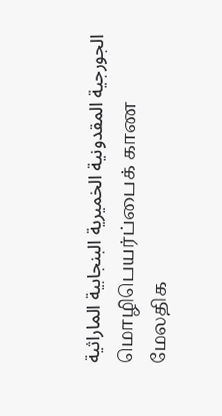الجورجية المقدونية الخميرية البنجابية الماراثية
மொழிபெயர்ப்பைக் காண
மேலதிக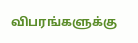விபரங்களுக்கு